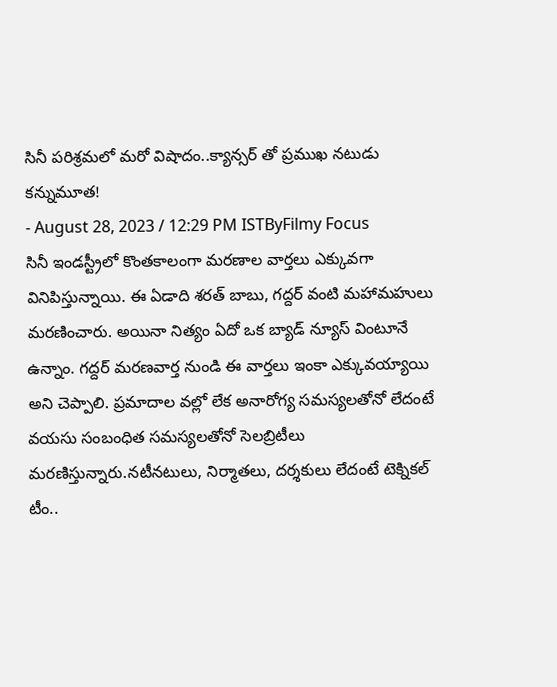సినీ పరిశ్రమలో మరో విషాదం..క్యాన్సర్ తో ప్రముఖ నటుడు కన్నుమూత!
- August 28, 2023 / 12:29 PM ISTByFilmy Focus
సినీ ఇండస్ట్రీలో కొంతకాలంగా మరణాల వార్తలు ఎక్కువగా వినిపిస్తున్నాయి. ఈ ఏడాది శరత్ బాబు, గద్దర్ వంటి మహామహులు మరణించారు. అయినా నిత్యం ఏదో ఒక బ్యాడ్ న్యూస్ వింటూనే ఉన్నాం. గద్దర్ మరణవార్త నుండి ఈ వార్తలు ఇంకా ఎక్కువయ్యాయి అని చెప్పాలి. ప్రమాదాల వల్లో లేక అనారోగ్య సమస్యలతోనో లేదంటే వయసు సంబంధిత సమస్యలతోనో సెలబ్రిటీలు మరణిస్తున్నారు.నటీనటులు, నిర్మాతలు, దర్శకులు లేదంటే టెక్నికల్ టీం..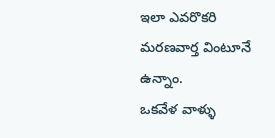ఇలా ఎవరొకరి మరణవార్త వింటూనే ఉన్నాం.
ఒకవేళ వాళ్ళు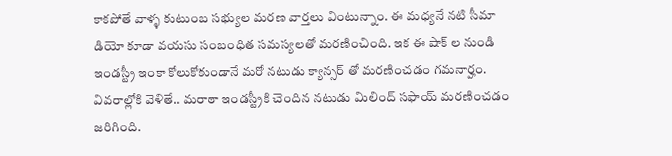కాకపోతే వాళ్ళ కుటుంబ సభ్యుల మరణ వార్తలు వింటున్నాం. ఈ మధ్యనే నటి సీమా డియో కూడా వయసు సంబంధిత సమస్యలతో మరణించింది. ఇక ఈ షాక్ ల నుండి ఇండస్ట్రీ ఇంకా కోలుకోకుండానే మరో నటుడు క్యాన్సర్ తో మరణించడం గమనార్హం. వివరాల్లోకి వెళితే.. మరాఠా ఇండస్ట్రీకి చెందిన నటుడు మిలింద్ సఫాయ్ మరణించడం జరిగింది.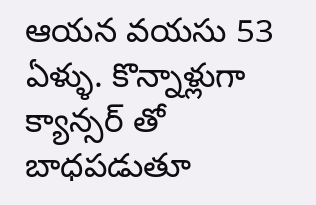ఆయన వయసు 53 ఏళ్ళు. కొన్నాళ్లుగా క్యాన్సర్ తో బాధపడుతూ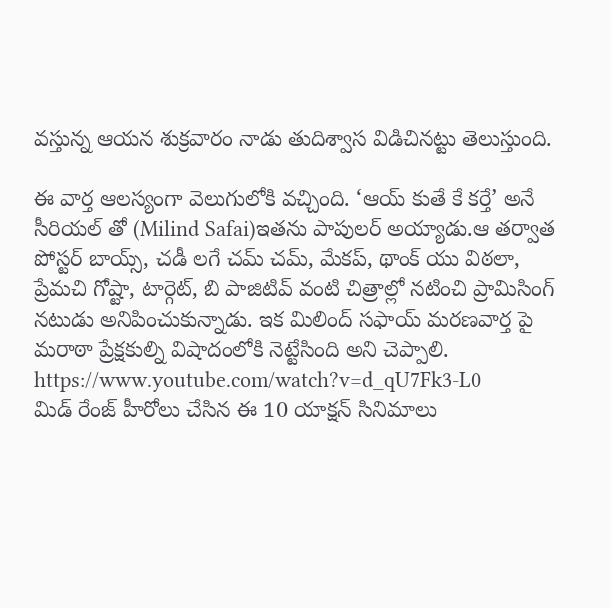వస్తున్న ఆయన శుక్రవారం నాడు తుదిశ్వాస విడిచినట్టు తెలుస్తుంది.

ఈ వార్త ఆలస్యంగా వెలుగులోకి వచ్చింది. ‘ఆయ్ కుతే కే కర్తే’ అనే సీరియల్ తో (Milind Safai)ఇతను పాపులర్ అయ్యాడు.ఆ తర్వాత పోస్టర్ బాయ్స్, చడీ లగే చమ్ చమ్, మేకప్, థాంక్ యు విఠలా, ప్రేమచి గోష్టా, టార్గెట్, బి పాజిటివ్ వంటి చిత్రాల్లో నటించి ప్రామిసింగ్ నటుడు అనిపించుకున్నాడు. ఇక మిలింద్ సఫాయ్ మరణవార్త పై మరాఠా ప్రేక్షకుల్ని విషాదంలోకి నెట్టేసింది అని చెప్పాలి.
https://www.youtube.com/watch?v=d_qU7Fk3-L0
మిడ్ రేంజ్ హీరోలు చేసిన ఈ 10 యాక్షన్ సినిమాలు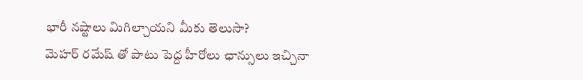భారీ నష్టాలు మిగిల్చాయని మీకు తెలుసా?
మెహర్ రమేష్ తో పాటు పెద్ద హీరోలు ఛాన్సులు ఇచ్చినా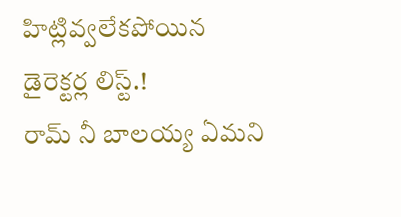హిట్లివ్వలేకపోయిన డైరెక్టర్ల లిస్ట్.!
రామ్ నీ బాలయ్య ఏమని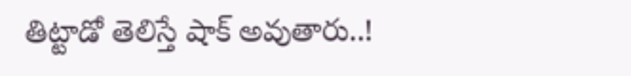తిట్టాడో తెలిస్తే షాక్ అవుతారు..!